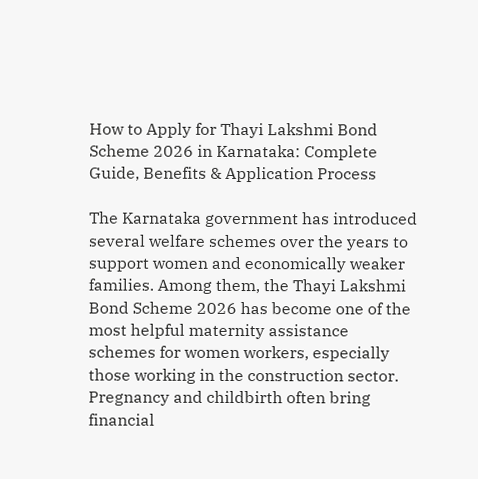How to Apply for Thayi Lakshmi Bond Scheme 2026 in Karnataka: Complete Guide, Benefits & Application Process

The Karnataka government has introduced several welfare schemes over the years to support women and economically weaker families. Among them, the Thayi Lakshmi Bond Scheme 2026 has become one of the most helpful maternity assistance schemes for women workers, especially those working in the construction sector. Pregnancy and childbirth often bring financial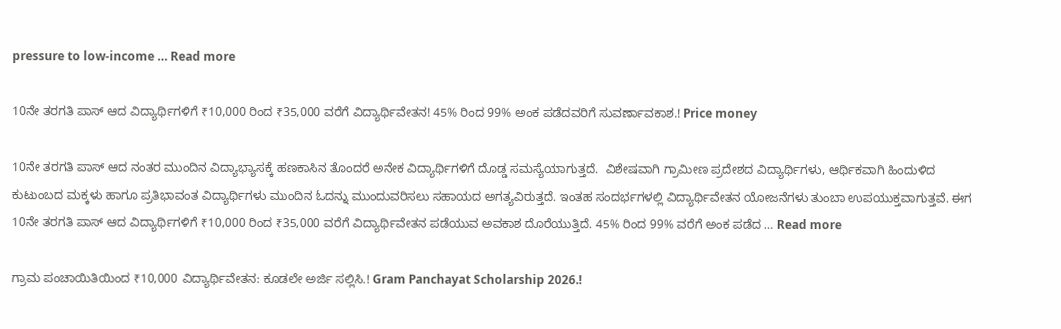pressure to low-income … Read more

10ನೇ ತರಗತಿ ಪಾಸ್ ಆದ ವಿದ್ಯಾರ್ಥಿಗಳಿಗೆ ₹10,000 ರಿಂದ ₹35,000 ವರೆಗೆ ವಿದ್ಯಾರ್ಥಿವೇತನ! 45% ರಿಂದ 99% ಅಂಕ ಪಡೆದವರಿಗೆ ಸುವರ್ಣಾವಕಾಶ.! Price money

10ನೇ ತರಗತಿ ಪಾಸ್ ಆದ ನಂತರ ಮುಂದಿನ ವಿದ್ಯಾಭ್ಯಾಸಕ್ಕೆ ಹಣಕಾಸಿನ ತೊಂದರೆ ಅನೇಕ ವಿದ್ಯಾರ್ಥಿಗಳಿಗೆ ದೊಡ್ಡ ಸಮಸ್ಯೆಯಾಗುತ್ತದೆ.  ವಿಶೇಷವಾಗಿ ಗ್ರಾಮೀಣ ಪ್ರದೇಶದ ವಿದ್ಯಾರ್ಥಿಗಳು, ಆರ್ಥಿಕವಾಗಿ ಹಿಂದುಳಿದ ಕುಟುಂಬದ ಮಕ್ಕಳು ಹಾಗೂ ಪ್ರತಿಭಾವಂತ ವಿದ್ಯಾರ್ಥಿಗಳು ಮುಂದಿನ ಓದನ್ನು ಮುಂದುವರಿಸಲು ಸಹಾಯದ ಅಗತ್ಯವಿರುತ್ತದೆ. ಇಂತಹ ಸಂದರ್ಭಗಳಲ್ಲಿ ವಿದ್ಯಾರ್ಥಿವೇತನ ಯೋಜನೆಗಳು ತುಂಬಾ ಉಪಯುಕ್ತವಾಗುತ್ತವೆ. ಈಗ 10ನೇ ತರಗತಿ ಪಾಸ್ ಆದ ವಿದ್ಯಾರ್ಥಿಗಳಿಗೆ ₹10,000 ರಿಂದ ₹35,000 ವರೆಗೆ ವಿದ್ಯಾರ್ಥಿವೇತನ ಪಡೆಯುವ ಅವಕಾಶ ದೊರೆಯುತ್ತಿದೆ. 45% ರಿಂದ 99% ವರೆಗೆ ಅಂಕ ಪಡೆದ … Read more

ಗ್ರಾಮ ಪಂಚಾಯಿತಿಯಿಂದ ₹10,000 ವಿದ್ಯಾರ್ಥಿವೇತನ: ಕೂಡಲೇ ಅರ್ಜಿ ಸಲ್ಲಿಸಿ.! Gram Panchayat Scholarship 2026.!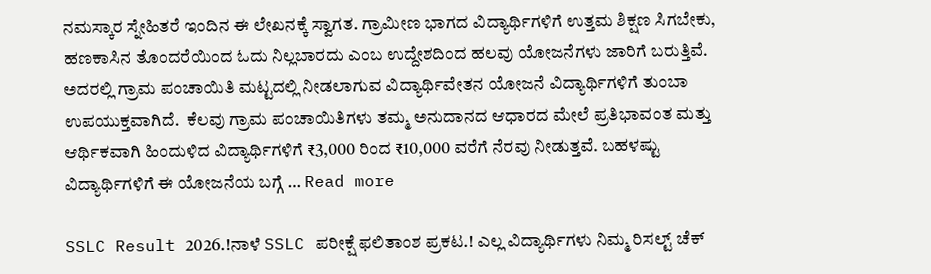ನಮಸ್ಕಾರ ಸ್ನೇಹಿತರೆ ಇಂದಿನ ಈ ಲೇಖನಕ್ಕೆ ಸ್ವಾಗತ. ಗ್ರಾಮೀಣ ಭಾಗದ ವಿದ್ಯಾರ್ಥಿಗಳಿಗೆ ಉತ್ತಮ ಶಿಕ್ಷಣ ಸಿಗಬೇಕು, ಹಣಕಾಸಿನ ತೊಂದರೆಯಿಂದ ಓದು ನಿಲ್ಲಬಾರದು ಎಂಬ ಉದ್ದೇಶದಿಂದ ಹಲವು ಯೋಜನೆಗಳು ಜಾರಿಗೆ ಬರುತ್ತಿವೆ.  ಅದರಲ್ಲಿ ಗ್ರಾಮ ಪಂಚಾಯಿತಿ ಮಟ್ಟದಲ್ಲಿ ನೀಡಲಾಗುವ ವಿದ್ಯಾರ್ಥಿವೇತನ ಯೋಜನೆ ವಿದ್ಯಾರ್ಥಿಗಳಿಗೆ ತುಂಬಾ ಉಪಯುಕ್ತವಾಗಿದೆ.  ಕೆಲವು ಗ್ರಾಮ ಪಂಚಾಯಿತಿಗಳು ತಮ್ಮ ಅನುದಾನದ ಆಧಾರದ ಮೇಲೆ ಪ್ರತಿಭಾವಂತ ಮತ್ತು ಆರ್ಥಿಕವಾಗಿ ಹಿಂದುಳಿದ ವಿದ್ಯಾರ್ಥಿಗಳಿಗೆ ₹3,000 ರಿಂದ ₹10,000 ವರೆಗೆ ನೆರವು ನೀಡುತ್ತವೆ. ಬಹಳಷ್ಟು ವಿದ್ಯಾರ್ಥಿಗಳಿಗೆ ಈ ಯೋಜನೆಯ ಬಗ್ಗೆ … Read more

SSLC Result 2026.!ನಾಳೆ SSLC ಪರೀಕ್ಷೆ ಫಲಿತಾಂಶ ಪ್ರಕಟ.! ಎಲ್ಲ ವಿದ್ಯಾರ್ಥಿಗಳು ನಿಮ್ಮ ರಿಸಲ್ಟ್ ಚೆಕ್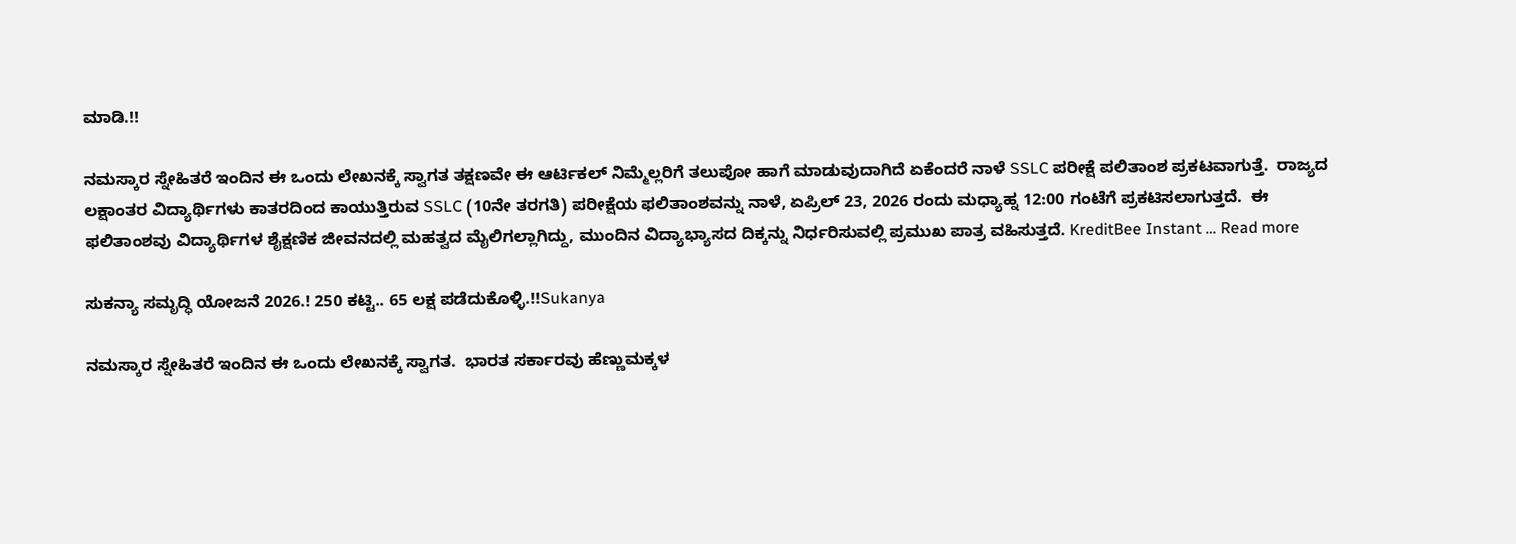ಮಾಡಿ.!!

ನಮಸ್ಕಾರ ಸ್ನೇಹಿತರೆ ಇಂದಿನ ಈ ಒಂದು ಲೇಖನಕ್ಕೆ ಸ್ವಾಗತ ತಕ್ಷಣವೇ ಈ ಆರ್ಟಿಕಲ್ ನಿಮ್ಮೆಲ್ಲರಿಗೆ ತಲುಪೋ ಹಾಗೆ ಮಾಡುವುದಾಗಿದೆ ಏಕೆಂದರೆ ನಾಳೆ SSLC ಪರೀಕ್ಷೆ ಪಲಿತಾಂಶ ಪ್ರಕಟವಾಗುತ್ತೆ.  ರಾಜ್ಯದ ಲಕ್ಷಾಂತರ ವಿದ್ಯಾರ್ಥಿಗಳು ಕಾತರದಿಂದ ಕಾಯುತ್ತಿರುವ SSLC (10ನೇ ತರಗತಿ) ಪರೀಕ್ಷೆಯ ಫಲಿತಾಂಶವನ್ನು ನಾಳೆ, ಏಪ್ರಿಲ್ 23, 2026 ರಂದು ಮಧ್ಯಾಹ್ನ 12:00 ಗಂಟೆಗೆ ಪ್ರಕಟಿಸಲಾಗುತ್ತದೆ.  ಈ ಫಲಿತಾಂಶವು ವಿದ್ಯಾರ್ಥಿಗಳ ಶೈಕ್ಷಣಿಕ ಜೀವನದಲ್ಲಿ ಮಹತ್ವದ ಮೈಲಿಗಲ್ಲಾಗಿದ್ದು, ಮುಂದಿನ ವಿದ್ಯಾಭ್ಯಾಸದ ದಿಕ್ಕನ್ನು ನಿರ್ಧರಿಸುವಲ್ಲಿ ಪ್ರಮುಖ ಪಾತ್ರ ವಹಿಸುತ್ತದೆ. KreditBee Instant … Read more

ಸುಕನ್ಯಾ ಸಮೃದ್ಧಿ ಯೋಜನೆ 2026.! 250 ಕಟ್ಟಿ.. 65 ಲಕ್ಷ ಪಡೆದುಕೊಳ್ಳಿ.!!Sukanya

ನಮಸ್ಕಾರ ಸ್ನೇಹಿತರೆ ಇಂದಿನ ಈ ಒಂದು ಲೇಖನಕ್ಕೆ ಸ್ವಾಗತ.  ಭಾರತ ಸರ್ಕಾರವು ಹೆಣ್ಣುಮಕ್ಕಳ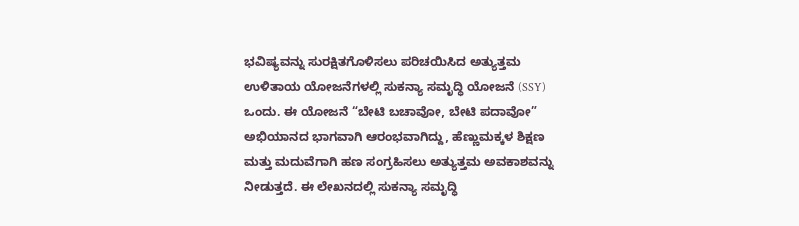ಭವಿಷ್ಯವನ್ನು ಸುರಕ್ಷಿತಗೊಳಿಸಲು ಪರಿಚಯಿಸಿದ ಅತ್ಯುತ್ತಮ ಉಳಿತಾಯ ಯೋಜನೆಗಳಲ್ಲಿ ಸುಕನ್ಯಾ ಸಮೃದ್ಧಿ ಯೋಜನೆ (SSY) ಒಂದು. ಈ ಯೋಜನೆ “ಬೇಟಿ ಬಚಾವೋ, ಬೇಟಿ ಪದಾವೋ” ಅಭಿಯಾನದ ಭಾಗವಾಗಿ ಆರಂಭವಾಗಿದ್ದು, ಹೆಣ್ಣುಮಕ್ಕಳ ಶಿಕ್ಷಣ ಮತ್ತು ಮದುವೆಗಾಗಿ ಹಣ ಸಂಗ್ರಹಿಸಲು ಅತ್ಯುತ್ತಮ ಅವಕಾಶವನ್ನು ನೀಡುತ್ತದೆ. ಈ ಲೇಖನದಲ್ಲಿ ಸುಕನ್ಯಾ ಸಮೃದ್ಧಿ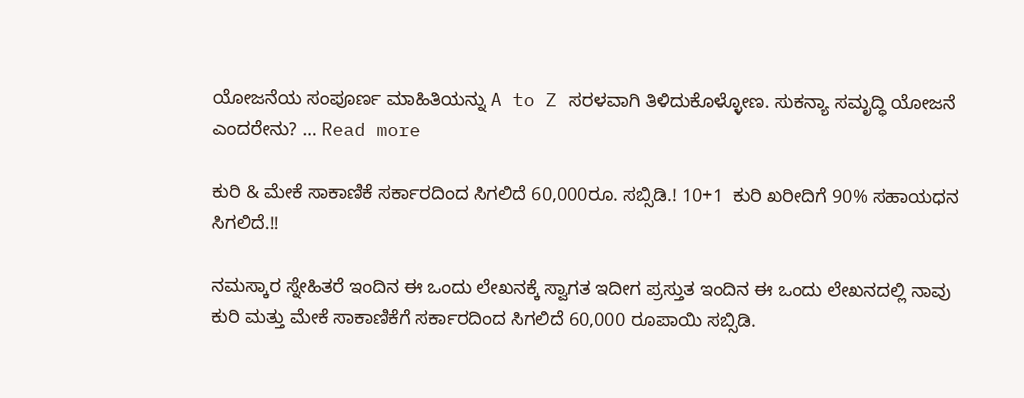ಯೋಜನೆಯ ಸಂಪೂರ್ಣ ಮಾಹಿತಿಯನ್ನು A to Z ಸರಳವಾಗಿ ತಿಳಿದುಕೊಳ್ಳೋಣ. ಸುಕನ್ಯಾ ಸಮೃದ್ಧಿ ಯೋಜನೆ ಎಂದರೇನು? … Read more

ಕುರಿ & ಮೇಕೆ ಸಾಕಾಣಿಕೆ ಸರ್ಕಾರದಿಂದ ಸಿಗಲಿದೆ 60,000ರೂ. ಸಬ್ಸಿಡಿ.! 10+1  ಕುರಿ ಖರೀದಿಗೆ 90% ಸಹಾಯಧನ ಸಿಗಲಿದೆ.!!

ನಮಸ್ಕಾರ ಸ್ನೇಹಿತರೆ ಇಂದಿನ ಈ ಒಂದು ಲೇಖನಕ್ಕೆ ಸ್ವಾಗತ ಇದೀಗ ಪ್ರಸ್ತುತ ಇಂದಿನ ಈ ಒಂದು ಲೇಖನದಲ್ಲಿ ನಾವು ಕುರಿ ಮತ್ತು ಮೇಕೆ ಸಾಕಾಣಿಕೆಗೆ ಸರ್ಕಾರದಿಂದ ಸಿಗಲಿದೆ 60,000 ರೂಪಾಯಿ ಸಬ್ಸಿಡಿ.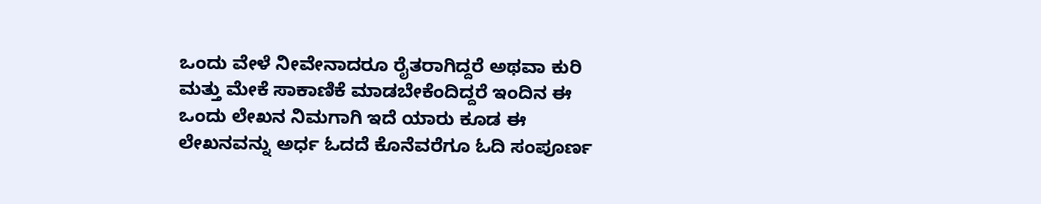ಒಂದು ವೇಳೆ ನೀವೇನಾದರೂ ರೈತರಾಗಿದ್ದರೆ ಅಥವಾ ಕುರಿ ಮತ್ತು ಮೇಕೆ ಸಾಕಾಣಿಕೆ ಮಾಡಬೇಕೆಂದಿದ್ದರೆ ಇಂದಿನ ಈ ಒಂದು ಲೇಖನ ನಿಮಗಾಗಿ ಇದೆ ಯಾರು ಕೂಡ ಈ ಲೇಖನವನ್ನು ಅರ್ಧ ಓದದೆ ಕೊನೆವರೆಗೂ ಓದಿ ಸಂಪೂರ್ಣ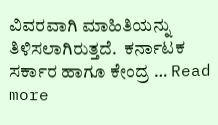ವಿವರವಾಗಿ ಮಾಹಿತಿಯನ್ನು ತಿಳಿಸಲಾಗಿರುತ್ತದೆ.  ಕರ್ನಾಟಕ ಸರ್ಕಾರ ಹಾಗೂ ಕೇಂದ್ರ … Read more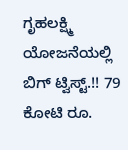ಗೃಹಲಕ್ಷ್ಮಿ ಯೋಜನೆಯಲ್ಲಿ ಬಿಗ್ ಟ್ವಿಸ್ಟ್.!! 79 ಕೋಟಿ ರೂ.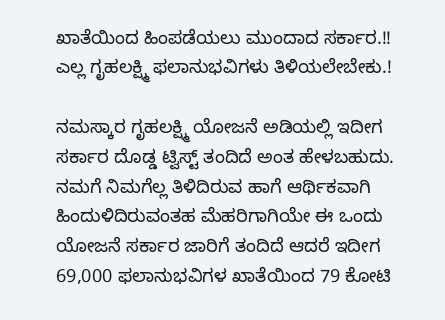ಖಾತೆಯಿಂದ ಹಿಂಪಡೆಯಲು ಮುಂದಾದ ಸರ್ಕಾರ.!! ಎಲ್ಲ ಗೃಹಲಕ್ಷ್ಮಿ ಫಲಾನುಭವಿಗಳು ತಿಳಿಯಲೇಬೇಕು.!

ನಮಸ್ಕಾರ ಗೃಹಲಕ್ಷ್ಮಿ ಯೋಜನೆ ಅಡಿಯಲ್ಲಿ ಇದೀಗ ಸರ್ಕಾರ ದೊಡ್ಡ ಟ್ವಿಸ್ಟ್ ತಂದಿದೆ ಅಂತ ಹೇಳಬಹುದು. ನಮಗೆ ನಿಮಗೆಲ್ಲ ತಿಳಿದಿರುವ ಹಾಗೆ ಆರ್ಥಿಕವಾಗಿ ಹಿಂದುಳಿದಿರುವಂತಹ ಮೆಹರಿಗಾಗಿಯೇ ಈ ಒಂದು ಯೋಜನೆ ಸರ್ಕಾರ ಜಾರಿಗೆ ತಂದಿದೆ ಆದರೆ ಇದೀಗ 69,000 ಫಲಾನುಭವಿಗಳ ಖಾತೆಯಿಂದ 79 ಕೋಟಿ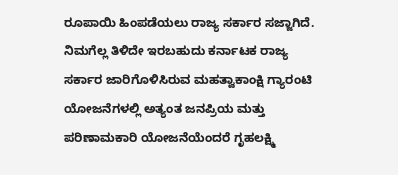ರೂಪಾಯಿ ಹಿಂಪಡೆಯಲು ರಾಜ್ಯ ಸರ್ಕಾರ ಸಜ್ಜಾಗಿದೆ. ನಿಮಗೆಲ್ಲ ತಿಳಿದೇ ಇರಬಹುದು ಕರ್ನಾಟಕ ರಾಜ್ಯ ಸರ್ಕಾರ ಜಾರಿಗೊಳಿಸಿರುವ ಮಹತ್ವಾಕಾಂಕ್ಷಿ ಗ್ಯಾರಂಟಿ ಯೋಜನೆಗಳಲ್ಲಿ ಅತ್ಯಂತ ಜನಪ್ರಿಯ ಮತ್ತು ಪರಿಣಾಮಕಾರಿ ಯೋಜನೆಯೆಂದರೆ ಗೃಹಲಕ್ಷ್ಮಿ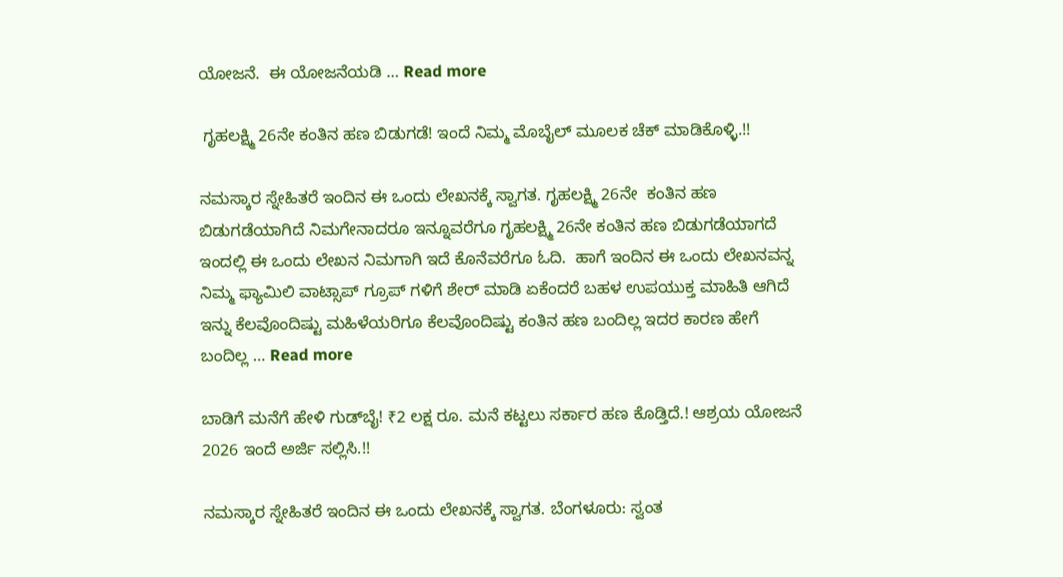ಯೋಜನೆ.  ಈ ಯೋಜನೆಯಡಿ … Read more

 ಗೃಹಲಕ್ಷ್ಮಿ 26ನೇ ಕಂತಿನ ಹಣ ಬಿಡುಗಡೆ! ಇಂದೆ ನಿಮ್ಮ ಮೊಬೈಲ್ ಮೂಲಕ ಚೆಕ್ ಮಾಡಿಕೊಳ್ಳಿ.!!

ನಮಸ್ಕಾರ ಸ್ನೇಹಿತರೆ ಇಂದಿನ ಈ ಒಂದು ಲೇಖನಕ್ಕೆ ಸ್ವಾಗತ. ಗೃಹಲಕ್ಷ್ಮಿ 26ನೇ  ಕಂತಿನ ಹಣ ಬಿಡುಗಡೆಯಾಗಿದೆ ನಿಮಗೇನಾದರೂ ಇನ್ನೂವರೆಗೂ ಗೃಹಲಕ್ಷ್ಮಿ 26ನೇ ಕಂತಿನ ಹಣ ಬಿಡುಗಡೆಯಾಗದೆ ಇಂದಲ್ಲಿ ಈ ಒಂದು ಲೇಖನ ನಿಮಗಾಗಿ ಇದೆ ಕೊನೆವರೆಗೂ ಓದಿ.  ಹಾಗೆ ಇಂದಿನ ಈ ಒಂದು ಲೇಖನವನ್ನ ನಿಮ್ಮ ಫ್ಯಾಮಿಲಿ ವಾಟ್ಸಾಪ್ ಗ್ರೂಪ್ ಗಳಿಗೆ ಶೇರ್ ಮಾಡಿ ಏಕೆಂದರೆ ಬಹಳ ಉಪಯುಕ್ತ ಮಾಹಿತಿ ಆಗಿದೆ ಇನ್ನು ಕೆಲವೊಂದಿಷ್ಟು ಮಹಿಳೆಯರಿಗೂ ಕೆಲವೊಂದಿಷ್ಟು ಕಂತಿನ ಹಣ ಬಂದಿಲ್ಲ ಇದರ ಕಾರಣ ಹೇಗೆ ಬಂದಿಲ್ಲ … Read more

ಬಾಡಿಗೆ ಮನೆಗೆ ಹೇಳಿ ಗುಡ್‌ಬೈ! ₹2 ಲಕ್ಷ ರೂ. ಮನೆ ಕಟ್ಟಲು ಸರ್ಕಾರ ಹಣ ಕೊಡ್ತಿದೆ.! ಆಶ್ರಯ ಯೋಜನೆ 2026 ಇಂದೆ ಅರ್ಜಿ ಸಲ್ಲಿಸಿ.!!

ನಮಸ್ಕಾರ ಸ್ನೇಹಿತರೆ ಇಂದಿನ ಈ ಒಂದು ಲೇಖನಕ್ಕೆ ಸ್ವಾಗತ. ಬೆಂಗಳೂರು: ಸ್ವಂತ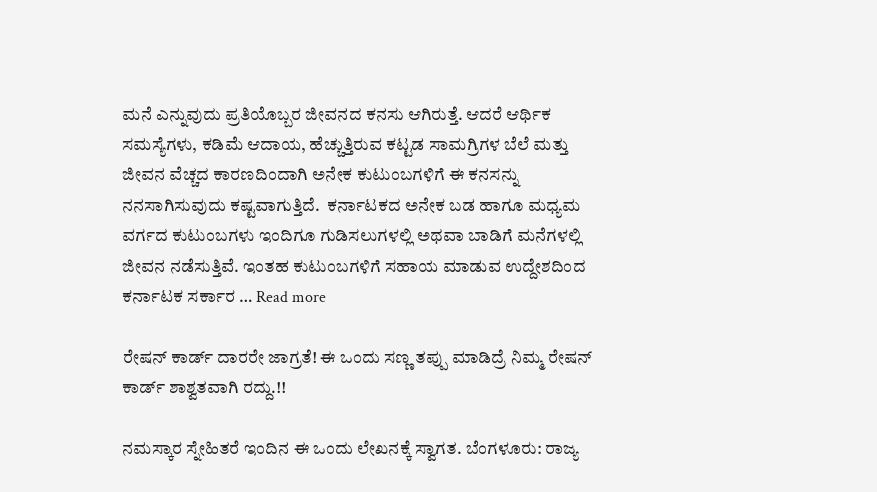ಮನೆ ಎನ್ನುವುದು ಪ್ರತಿಯೊಬ್ಬರ ಜೀವನದ ಕನಸು ಆಗಿರುತ್ತೆ. ಆದರೆ ಆರ್ಥಿಕ ಸಮಸ್ಯೆಗಳು, ಕಡಿಮೆ ಆದಾಯ, ಹೆಚ್ಚುತ್ತಿರುವ ಕಟ್ಟಡ ಸಾಮಗ್ರಿಗಳ ಬೆಲೆ ಮತ್ತು ಜೀವನ ವೆಚ್ಚದ ಕಾರಣದಿಂದಾಗಿ ಅನೇಕ ಕುಟುಂಬಗಳಿಗೆ ಈ ಕನಸನ್ನು ನನಸಾಗಿಸುವುದು ಕಷ್ಟವಾಗುತ್ತಿದೆ.  ಕರ್ನಾಟಕದ ಅನೇಕ ಬಡ ಹಾಗೂ ಮಧ್ಯಮ ವರ್ಗದ ಕುಟುಂಬಗಳು ಇಂದಿಗೂ ಗುಡಿಸಲುಗಳಲ್ಲಿ ಅಥವಾ ಬಾಡಿಗೆ ಮನೆಗಳಲ್ಲಿ ಜೀವನ ನಡೆಸುತ್ತಿವೆ. ಇಂತಹ ಕುಟುಂಬಗಳಿಗೆ ಸಹಾಯ ಮಾಡುವ ಉದ್ದೇಶದಿಂದ ಕರ್ನಾಟಕ ಸರ್ಕಾರ … Read more

ರೇಷನ್ ಕಾರ್ಡ್ ದಾರರೇ ಜಾಗ್ರತೆ! ಈ ಒಂದು ಸಣ್ಣ ತಪ್ಪು ಮಾಡಿದ್ರೆ ನಿಮ್ಮ ರೇಷನ್ ಕಾರ್ಡ್ ಶಾಶ್ವತವಾಗಿ ರದ್ದು.!!

ನಮಸ್ಕಾರ ಸ್ನೇಹಿತರೆ ಇಂದಿನ ಈ ಒಂದು ಲೇಖನಕ್ಕೆ ಸ್ವಾಗತ. ಬೆಂಗಳೂರು: ರಾಜ್ಯ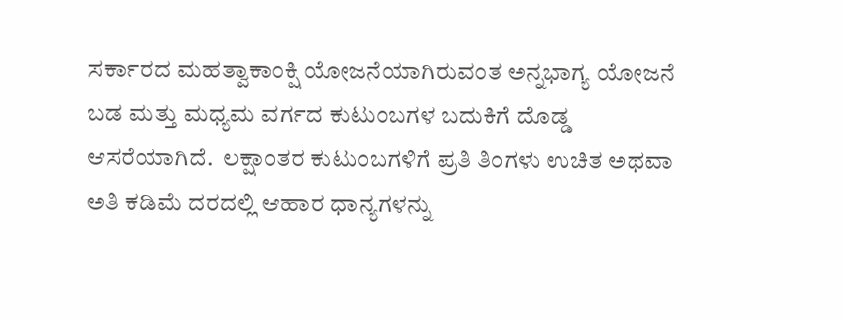ಸರ್ಕಾರದ ಮಹತ್ವಾಕಾಂಕ್ಷಿ ಯೋಜನೆಯಾಗಿರುವಂತ ಅನ್ನಭಾಗ್ಯ ಯೋಜನೆ ಬಡ ಮತ್ತು ಮಧ್ಯಮ ವರ್ಗದ ಕುಟುಂಬಗಳ ಬದುಕಿಗೆ ದೊಡ್ಡ ಆಸರೆಯಾಗಿದೆ.  ಲಕ್ಷಾಂತರ ಕುಟುಂಬಗಳಿಗೆ ಪ್ರತಿ ತಿಂಗಳು ಉಚಿತ ಅಥವಾ ಅತಿ ಕಡಿಮೆ ದರದಲ್ಲಿ ಆಹಾರ ಧಾನ್ಯಗಳನ್ನು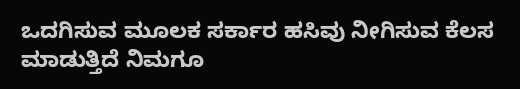ಒದಗಿಸುವ ಮೂಲಕ ಸರ್ಕಾರ ಹಸಿವು ನೀಗಿಸುವ ಕೆಲಸ ಮಾಡುತ್ತಿದೆ ನಿಮಗೂ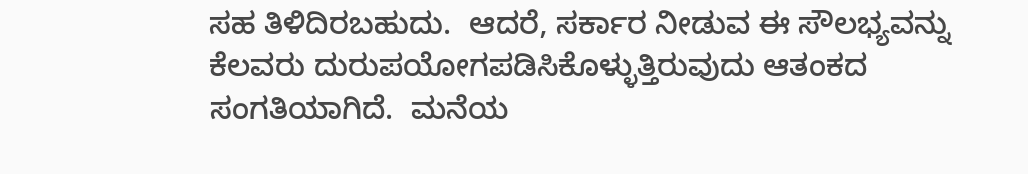ಸಹ ತಿಳಿದಿರಬಹುದು.  ಆದರೆ, ಸರ್ಕಾರ ನೀಡುವ ಈ ಸೌಲಭ್ಯವನ್ನು ಕೆಲವರು ದುರುಪಯೋಗಪಡಿಸಿಕೊಳ್ಳುತ್ತಿರುವುದು ಆತಂಕದ ಸಂಗತಿಯಾಗಿದೆ.  ಮನೆಯ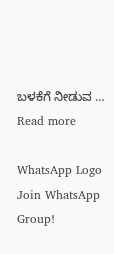ಬಳಕೆಗೆ ನೀಡುವ … Read more

WhatsApp Logo Join WhatsApp Group!